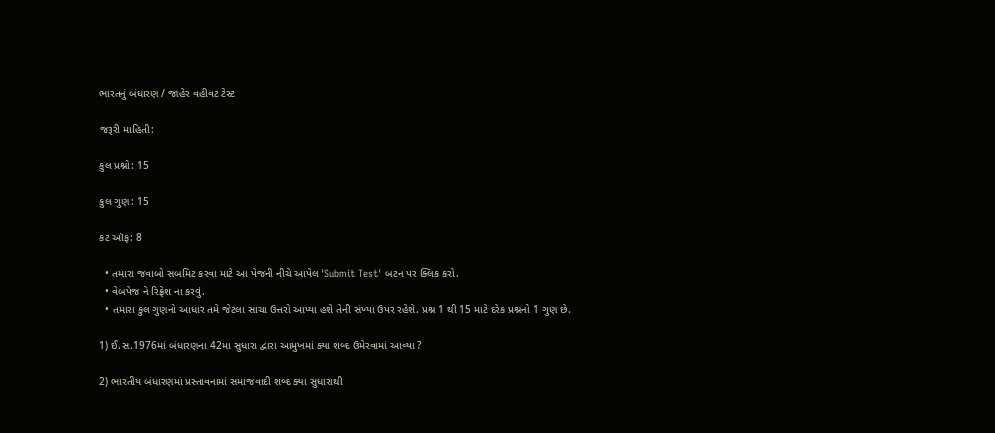ભારતનું બંધારણ / જાહેર વહીવટ ટેસ્ટ

જરૂરી માહિતી:

કુલ પ્રશ્નો: 15

કુલ ગુણ: 15

કટ ઑફ: 8

  • તમારા જવાબો સબમિટ કરવા માટે આ પેજની નીચે આપેલ 'Submit Test' બટન પર ક્લિક કરો.
  • વેબપેજ ને રિફ્રેશ ના કરવું.
  • તમારા કુલ ગુણનો આધાર તમે જેટલા સાચા ઉત્તરો આપ્યા હશે તેની સંખ્યા ઉપર રહેશે. પ્રશ્ન 1 થી 15 માટે દરેક પ્રશ્નનો 1 ગુણ છે.

1) ઈ.સ.1976માં બંધારણના 42મા સુધારા દ્વારા આમુખમાં ક્યા શબ્દ ઉમેરવામાં આવ્યા ?

2) ભારતીય બંધારણમાં પ્રસ્તાવનામાં સમાજવાદી શબ્દ ક્યા સુધારાથી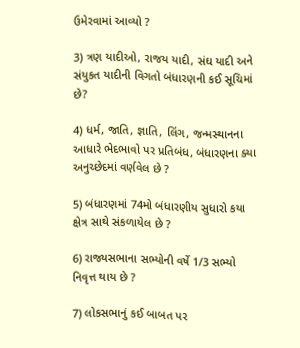ઉમેરવામાં આવ્યો ?

3) ત્રણ યાદીઓ, રાજય યાદી, સંઘ યાદી અને સંયુકત યાદીની વિગતો બંધારણની કઈ સૂચિમાં છે?

4) ધર્મ, જાતિ, જ્ઞાતિ, લિંગ, જન્મસ્થાનના આધારે ભેદભાવો પર પ્રતિબંધ, બંધારણના ક્યા અનુચ્છેદમાં વર્ણવેલ છે ?

5) બંધારણમાં 74મો બંધારણીય સુધારો કયા ક્ષેત્ર સાથે સંકળાયેલ છે ?

6) રાજ્યસભાના સભ્યોની વર્ષે 1/3 સભ્યો નિવૃત્ત થાય છે ?

7) લોકસભાનું કઈ બાબત પર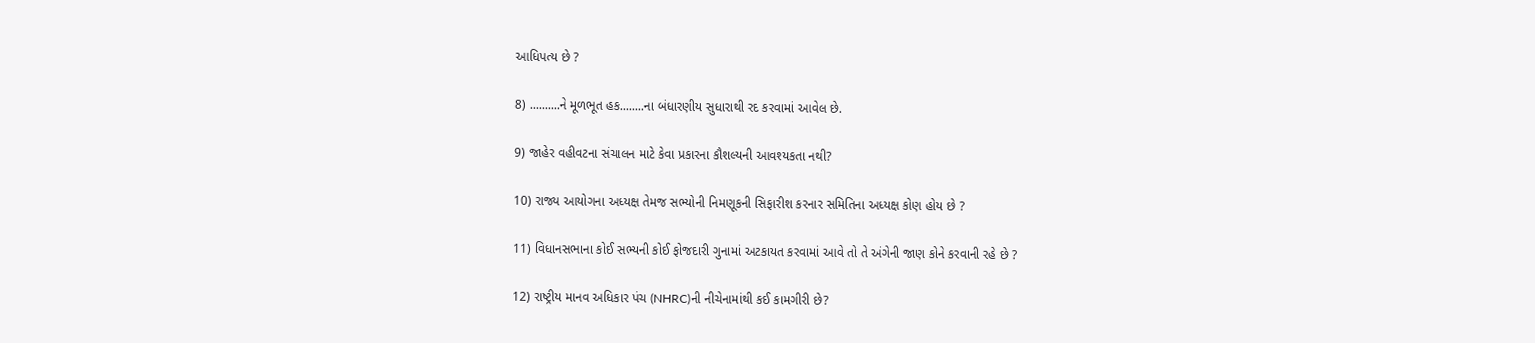આધિપત્ય છે ?

8) ..........ને મૂળભૂત હક........ના બંધારણીય સુધારાથી રદ કરવામાં આવેલ છે.

9) જાહેર વહીવટના સંચાલન માટે કેવા પ્રકારના કૌશલ્યની આવશ્યકતા નથી?

10) રાજ્ય આયોગના અધ્યક્ષ તેમજ સભ્યોની નિમણૂકની સિફારીશ કરનાર સમિતિના અધ્યક્ષ કોણ હોય છે ?

11) વિધાનસભાના કોઈ સભ્યની કોઈ ફોજદારી ગુનામાં અટકાયત કરવામાં આવે તો તે અંગેની જાણ કોને કરવાની રહે છે ?

12) રાષ્ટ્રીય માનવ અધિકાર પંચ (NHRC)ની નીચેનામાંથી કઈ કામગીરી છે?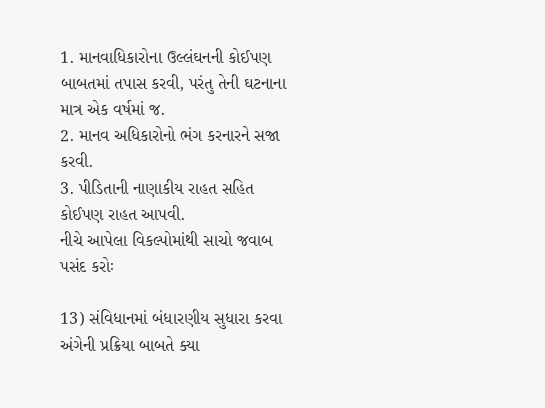1. માનવાધિકારોના ઉલ્લંઘનની કોઈપણ બાબતમાં તપાસ કરવી, પરંતુ તેની ઘટનાના માત્ર એક વર્ષમાં જ.
2. માનવ અધિકારોનો ભંગ કરનારને સજા કરવી.
3. પીડિતાની નાણાકીય રાહત સહિત કોઈપણ રાહત આપવી.
નીચે આપેલા વિકલ્પોમાંથી સાચો જવાબ પસંદ કરોઃ

13) સંવિધાનમાં બંધારણીય સુધારા કરવા અંગેની પ્રક્રિયા બાબતે ક્યા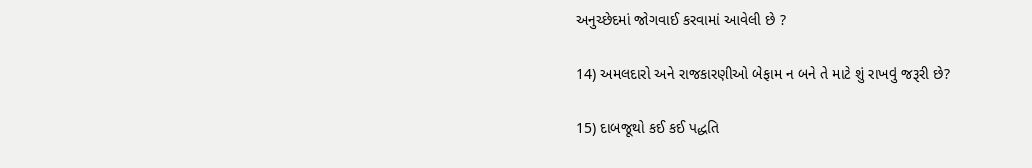અનુચ્છેદમાં જોગવાઈ કરવામાં આવેલી છે ?

14) અમલદારો અને રાજકારણીઓ બેફામ ન બને તે માટે શું રાખવું જરૂરી છે?

15) દાબજૂથો કઈ કઈ પદ્ધતિ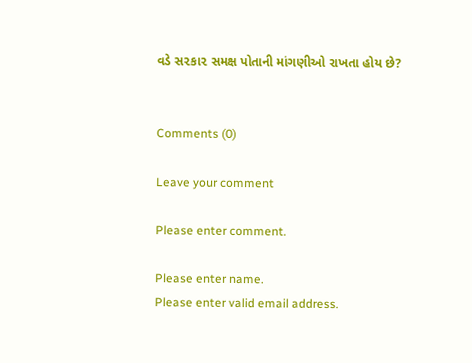વડે સ૨કા૨ સમક્ષ પોતાની માંગણીઓ રાખતા હોય છે?


Comments (0)

Leave your comment

Please enter comment.

Please enter name.
Please enter valid email address.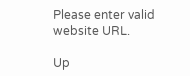Please enter valid website URL.

Up